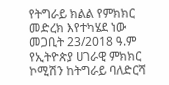የትግራይ ክልል የምክክር መድረክ እየተካሄደ ነው
መጋቢት 23/2018 ዓ.ም
የኢትዮጵያ ሀገራዊ ምክክር ኮሚሽን ከትግራይ ባለድርሻ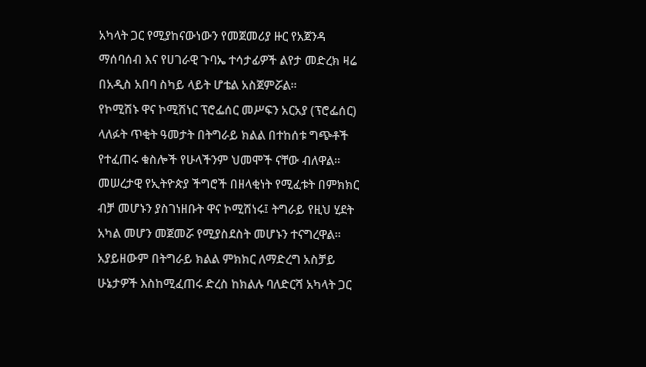አካላት ጋር የሚያከናውነውን የመጀመሪያ ዙር የአጀንዳ ማሰባሰብ እና የሀገራዊ ጉባኤ ተሳታፊዎች ልየታ መድረክ ዛሬ በአዲስ አበባ ስካይ ላይት ሆቴል አስጀምሯል።
የኮሚሽኑ ዋና ኮሚሽነር ፕሮፌሰር መሥፍን አርአያ (ፕሮፌሰር) ላለፉት ጥቂት ዓመታት በትግራይ ክልል በተከሰቱ ግጭቶች የተፈጠሩ ቁስሎች የሁላችንም ህመሞች ናቸው ብለዋል።
መሠረታዊ የኢትዮጵያ ችግሮች በዘላቂነት የሚፈቱት በምክክር ብቻ መሆኑን ያስገነዘቡት ዋና ኮሚሽነሩ፤ ትግራይ የዚህ ሂደት አካል መሆን መጀመሯ የሚያስደስት መሆኑን ተናግረዋል።
አያይዘውም በትግራይ ክልል ምክክር ለማድረግ አስቻይ ሁኔታዎች እስከሚፈጠሩ ድረስ ከክልሉ ባለድርሻ አካላት ጋር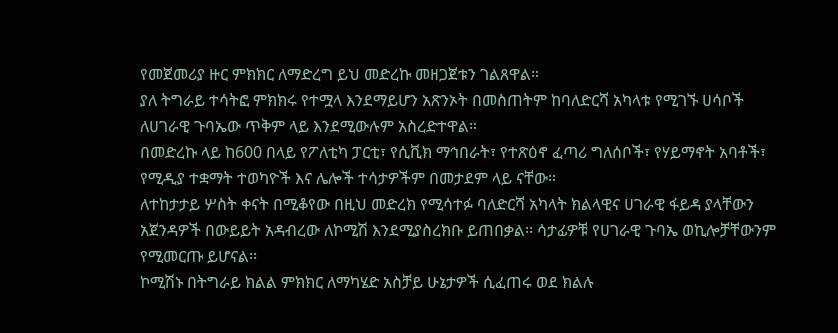የመጀመሪያ ዙር ምክክር ለማድረግ ይህ መድረኩ መዘጋጀቱን ገልጸዋል።
ያለ ትግራይ ተሳትፎ ምክክሩ የተሟላ እንደማይሆን አጽንኦት በመስጠትም ከባለድርሻ አካላቱ የሚገኙ ሀሳቦች ለሀገራዊ ጉባኤው ጥቅም ላይ እንደሚውሉም አስረድተዋል።
በመድረኩ ላይ ከ600 በላይ የፖለቲካ ፓርቲ፣ የሲቪክ ማኅበራት፣ የተጽዕኖ ፈጣሪ ግለሰቦች፣ የሃይማኖት አባቶች፣ የሚዲያ ተቋማት ተወካዮች እና ሌሎች ተሳታዎችም በመታደም ላይ ናቸው፡፡
ለተከታታይ ሦስት ቀናት በሚቆየው በዚህ መድረክ የሚሳተፉ ባለድርሻ አካላት ክልላዊና ሀገራዊ ፋይዳ ያላቸውን አጀንዳዎች በውይይት አዳብረው ለኮሚሽ እንደሚያስረክቡ ይጠበቃል፡፡ ሳታፊዎቹ የሀገራዊ ጉባኤ ወኪሎቻቸውንም የሚመርጡ ይሆናል፡፡
ኮሚሽኑ በትግራይ ክልል ምክክር ለማካሄድ አስቻይ ሁኔታዎች ሲፈጠሩ ወደ ክልሉ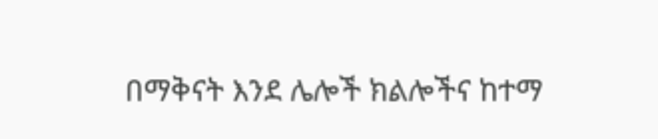በማቅናት እንደ ሌሎች ክልሎችና ከተማ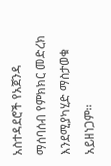አስተዳደሮች የአጀንዳ ማሰባሰብ የምክክር መድረክ እንደሚያካሂድ ማስታወቁ አይዘነጋም፡፡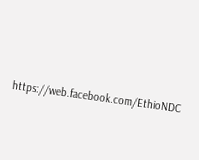https://web.facebook.com/EthioNDC